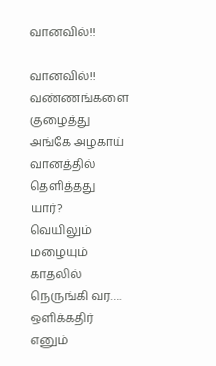வானவில்!!

வானவில்!!
வண்ணங்களை குழைத்து
அங்கே அழகாய்
வானத்தில் தெளித்தது யார்?
வெயிலும் மழையும்
காதலில் நெருங்கி வர….
ஒளிக்கதிர் எனும்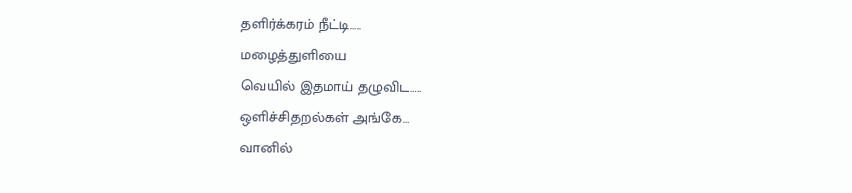தளிர்க்கரம் நீட்டி…..
மழைத்துளியை
வெயில் இதமாய் தழுவிட…..
ஒளிச்சிதறல்கள் அங்கே…
வானில்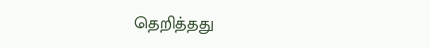தெறித்தது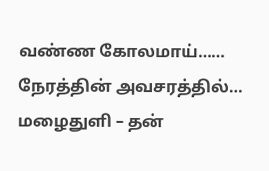வண்ண கோலமாய்……
நேரத்தின் அவசரத்தில்…
மழைதுளி – தன்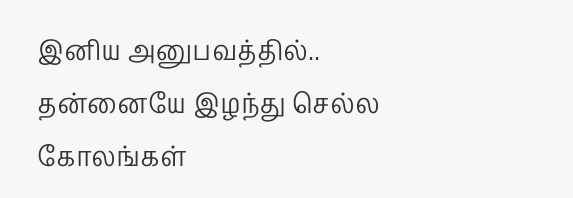இனிய அனுபவத்தில்..
தன்னையே இழந்து செல்ல
கோலங்கள்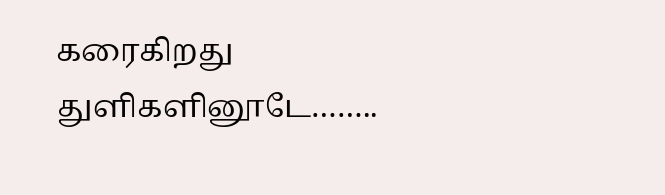கரைகிறது
துளிகளினூடே……..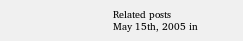Related posts
May 15th, 2005 in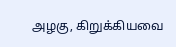அழகு, கிறுக்கியவை